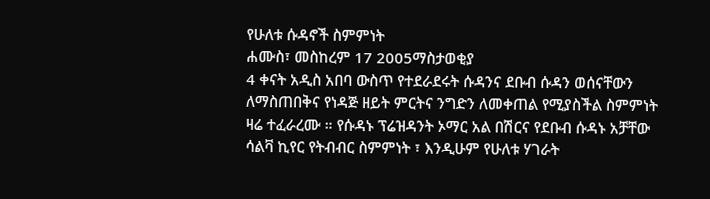የሁለቱ ሱዳኖች ስምምነት
ሐሙስ፣ መስከረም 17 2005ማስታወቂያ
4 ቀናት አዲስ አበባ ውስጥ የተደራደሩት ሱዳንና ደቡብ ሱዳን ወሰናቸውን ለማስጠበቅና የነዳጅ ዘይት ምርትና ንግድን ለመቀጠል የሚያስችል ስምምነት ዛሬ ተፈራረሙ ። የሱዳኑ ፕሬዝዳንት ኦማር አል በሽርና የደቡብ ሱዳኑ አቻቸው ሳልቫ ኪየር የትብብር ስምምነት ፣ እንዲሁም የሁለቱ ሃገራት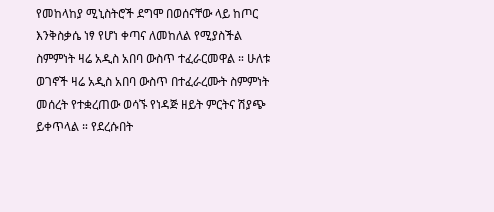የመከላከያ ሚኒስትሮች ደግሞ በወሰናቸው ላይ ከጦር እንቅስቃሴ ነፃ የሆነ ቀጣና ለመከለል የሚያስችል ስምምነት ዛሬ አዲስ አበባ ውስጥ ተፈራርመዋል ። ሁለቱ ወገኖች ዛሬ አዲስ አበባ ውስጥ በተፈራረሙት ስምምነት መሰረት የተቋረጠው ወሳኙ የነዳጅ ዘይት ምርትና ሽያጭ ይቀጥላል ። የደረሱበት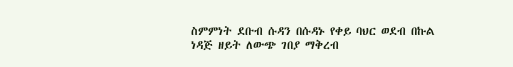ስምምነት ደቡብ ሱዳን በሱዳኑ የቀይ ባህር ወደብ በኩል ነዳጅ ዘይት ለውጭ ገበያ ማቅረብ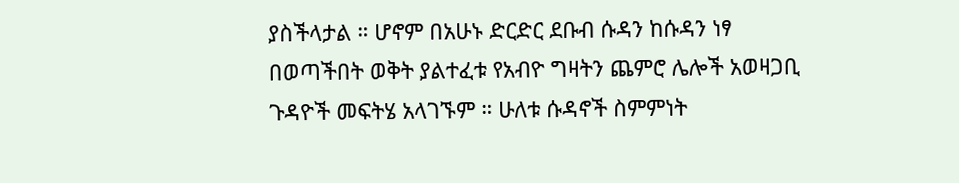ያስችላታል ። ሆኖም በአሁኑ ድርድር ደቡብ ሱዳን ከሱዳን ነፃ በወጣችበት ወቅት ያልተፈቱ የአብዮ ግዛትን ጨምሮ ሌሎች አወዛጋቢ ጉዳዮች መፍትሄ አላገኙም ። ሁለቱ ሱዳኖች ስምምነት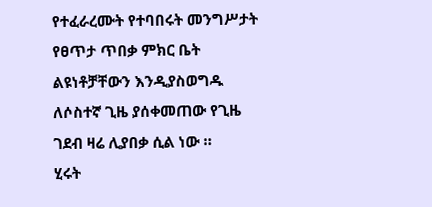የተፈራረሙት የተባበሩት መንግሥታት የፀጥታ ጥበቃ ምክር ቤት ልዩነቶቻቸውን እንዲያስወግዱ ለሶስተኛ ጊዜ ያሰቀመጠው የጊዜ ገደብ ዛሬ ሊያበቃ ሲል ነው ።
ሂሩት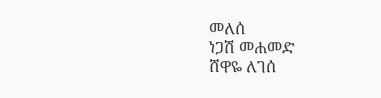መለሰ
ነጋሽ መሐመድ
ሸዋዬ ለገሰ